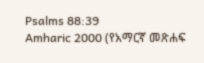Psalms 88:39
Amharic 2000 (የአማርኛ መጽሐፍ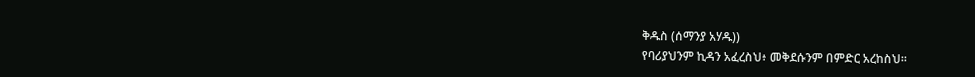ቅዱስ (ሰማንያ አሃዱ))
የባሪያህንም ኪዳን አፈረስህ፥ መቅደሱንም በምድር አረከስህ።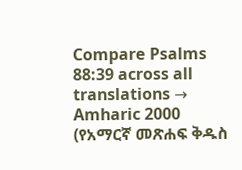Compare Psalms 88:39 across all translations →
Amharic 2000 (የአማርኛ መጽሐፍ ቅዱስ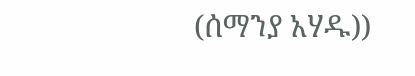(ሰማንያ አሃዱ))